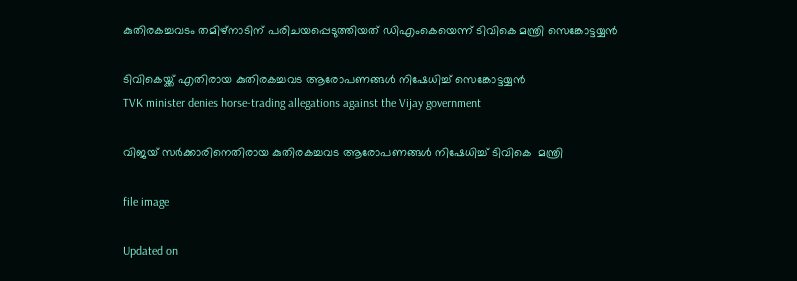കുതിരകച്ചവടം തമിഴ്നാടിന് പരിചയപ്പെടുത്തിയത് ഡിഎംകെയെന്ന് ടിവികെ മന്ത്രി സെങ്കോട്ടയ്യൻ

ടിവികെയ്ക്ക് എതിരായ കുതിരകച്ചവട ആരോപണങ്ങൾ നിഷേധിച്ച് സെങ്കോട്ടയ്യൻ
TVK minister denies horse-trading allegations against the Vijay government

വിജയ് സർക്കാരിനെതിരായ കുതിരകച്ചവട ആരോപണങ്ങൾ നിഷേധിച്ച് ടിവികെ  മന്ത്രി

file image

Updated on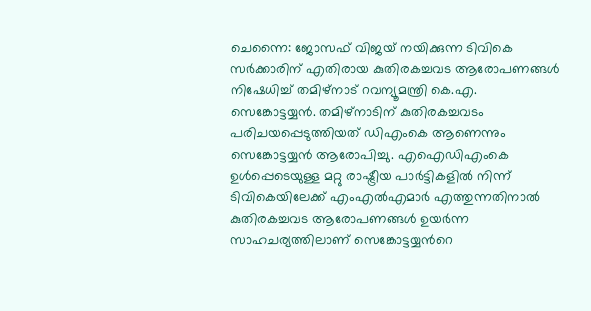ചെന്നൈ: ജോസഫ് വിജയ് നയിക്കുന്ന ടിവികെ സർക്കാരിന് എതിരായ കുതിരകച്ചവട ആരോപണങ്ങൾ നിഷേധിച്ച് തമിഴ്നാട് റവന്യൂമന്ത്രി കെ.എ. സെങ്കോട്ടയ്യൻ. തമിഴ്നാടിന് കുതിരകച്ചവടം പരിചയപ്പെടുത്തിയത് ഡിഎംകെ ആണെന്നും സെങ്കോട്ടയ്യൻ ആരോപിച്ചു. എഐഡിഎംകെ ഉൾപ്പെടെയുള്ള മറ്റു രാഷ്ട്രീയ പാർട്ടികളിൽ നിന്ന് ടിവികെയിലേക്ക് എംഎൽഎമാർ എത്തുന്നതിനാൽ കുതിരകച്ചവട ആരോപണങ്ങൾ ഉയർന്ന സാഹചര്യത്തിലാണ് സെങ്കോട്ടയ്യന്‍റെ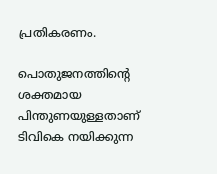പ്രതികരണം.

പൊതുജനത്തിന്‍റെ ശക്തമായ പിന്തുണയുള്ളതാണ് ടിവികെ നയിക്കുന്ന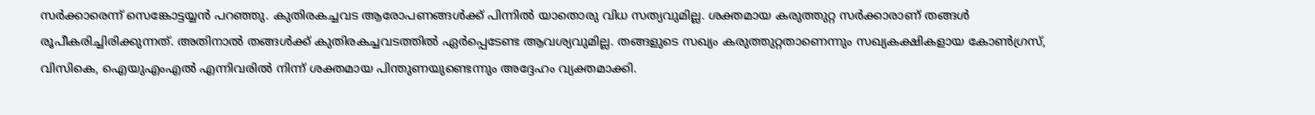സർക്കാരെന്ന് സെങ്കോട്ടയ്യൻ പറഞ്ഞു. കുതിരകച്ചവട ആരോപണങ്ങൾക്ക് പിന്നിൽ യാതൊരു വിധ സത്യവുമില്ല. ശക്തമായ കരുത്തുറ്റ സർക്കാരാണ് തങ്ങൾ രൂപീകരിച്ചിരിക്കുന്നത്. അതിനാൽ തങ്ങൾക്ക് കുതിരകച്ചവടത്തിൽ ഏർപ്പെടേണ്ട ആവശ്യവുമില്ല. തങ്ങളുടെ സഖ്യം കരുത്തുറ്റതാണെന്നും സഖ്യകക്ഷികളായ കോൺഗ്രസ്, വിസികെ, ഐയുഎംഎൽ എന്നിവരിൽ നിന്ന് ശക്തമായ പിന്തുണയുണ്ടെന്നും അദ്ദേഹം വ്യക്തമാക്കി.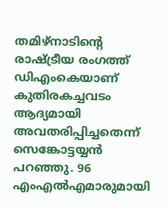തമിഴ്നാടിന്‍റെ രാഷ്ട്രീയ രംഗത്ത് ഡിഎംകെയാണ് കുതിരകച്ചവടം ആദ്യമായി അവതരിപ്പിച്ചതെന്ന് സെങ്കോട്ടയ്യൻ പറഞ്ഞു. 96 എംഎൽഎമാരുമായി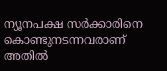ന്യൂനപക്ഷ സർക്കാരിനെ കൊണ്ടുനടന്നവരാണ് അതിൽ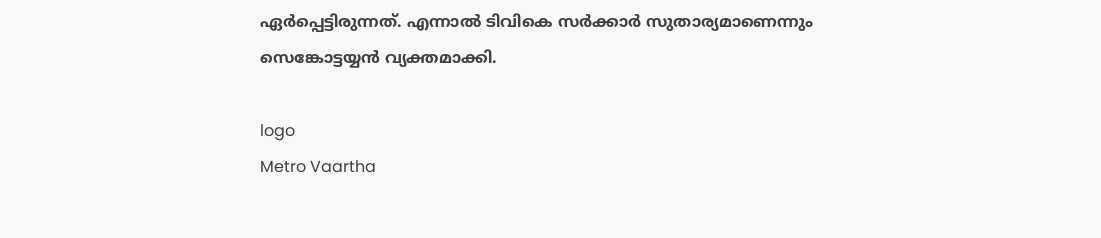ഏർപ്പെട്ടിരുന്നത്. എന്നാൽ ടിവികെ സർക്കാർ സുതാര്യമാണെന്നും സെങ്കോട്ടയ്യൻ വ്യക്തമാക്കി.

logo
Metro Vaartha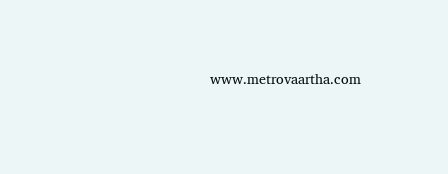www.metrovaartha.com